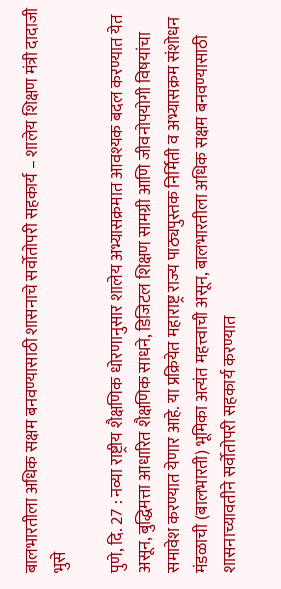बालभारतीला अधिक सक्षम बनवण्यासाठी शासनाचे सर्वोतोपरी सहकार्य – शालेय शिक्षण मंत्री दादाजी भुसे

पुणे, दि. 27 : नव्या राष्ट्रीय शैक्षणिक धोरणानुसार शालेय अभ्यासक्रमात आवश्यक बदल करण्यात येत असून, बुद्धिमत्ता आधारित शैक्षणिक साधने, डिजिटल शिक्षण सामग्री आणि जीवनोपयोगी विषयांचा समावेश करण्यात येणार आहे. या प्रक्रियेत महाराष्ट्र राज्य पाठ्यपुस्तक निर्मिती व अभ्यासक्रम संशोधन मंडळाची (बालभारती) भूमिका अत्यंत महत्त्वाची असून, बालभारतीला अधिक सक्षम बनवण्यासाठी शासनाच्यावतीने सर्वोतोपरी सहकार्य करण्यात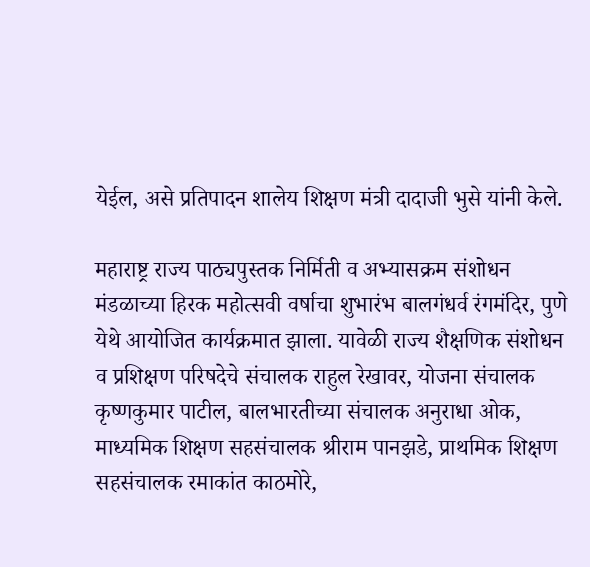येईल, असे प्रतिपादन शालेय शिक्षण मंत्री दादाजी भुसे यांनी केले.

महाराष्ट्र राज्य पाठ्यपुस्तक निर्मिती व अभ्यासक्रम संशोधन मंडळाच्या हिरक महोत्सवी वर्षाचा शुभारंभ बालगंधर्व रंगमंदिर, पुणे येथे आयोजित कार्यक्रमात झाला. यावेळी राज्य शैक्षणिक संशोधन व प्रशिक्षण परिषदेचे संचालक राहुल रेखावर, योजना संचालक कृष्णकुमार पाटील, बालभारतीच्या संचालक अनुराधा ओक, माध्यमिक शिक्षण सहसंचालक श्रीराम पानझडे, प्राथमिक शिक्षण सहसंचालक रमाकांत काठमोरे,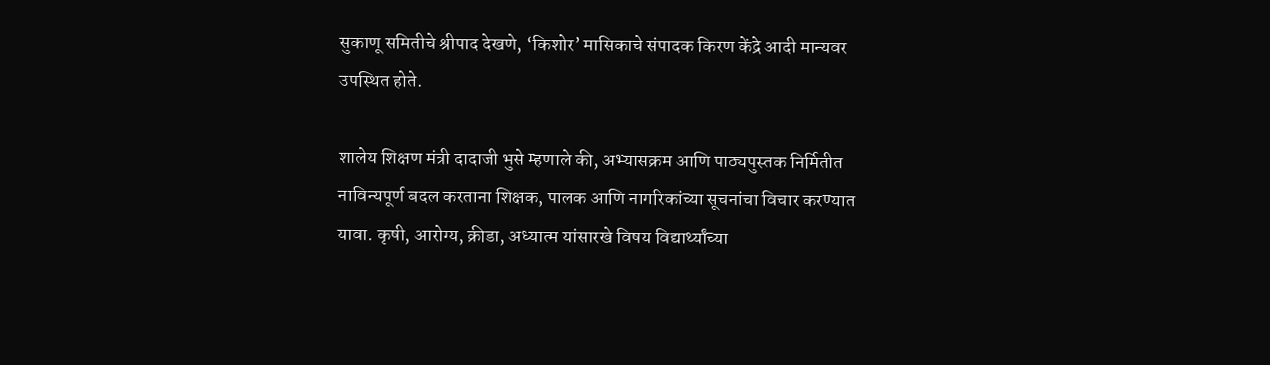सुकाणू समितीचे श्रीपाद देखणे, ‘किशोर’ मासिकाचे संपादक किरण केंद्रे आदी मान्यवर उपस्थित होते.

शालेय शिक्षण मंत्री दादाजी भुसे म्हणाले की, अभ्यासक्रम आणि पाठ्यपुस्तक निर्मितीत नाविन्यपूर्ण बदल करताना शिक्षक, पालक आणि नागरिकांच्या सूचनांचा विचार करण्यात यावा. कृषी, आरोग्य, क्रीडा, अध्यात्म यांसारखे विषय विद्यार्थ्यांच्या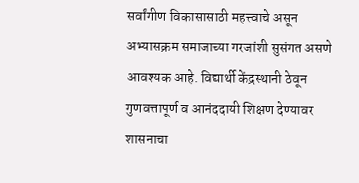सर्वांगीण विकासासाठी महत्त्वाचे असून अभ्यासक्रम समाजाच्या गरजांशी सुसंगत असणे आवश्यक आहे. विद्यार्थी केंद्रस्थानी ठेवून गुणवत्तापूर्ण व आनंददायी शिक्षण देण्यावर शासनाचा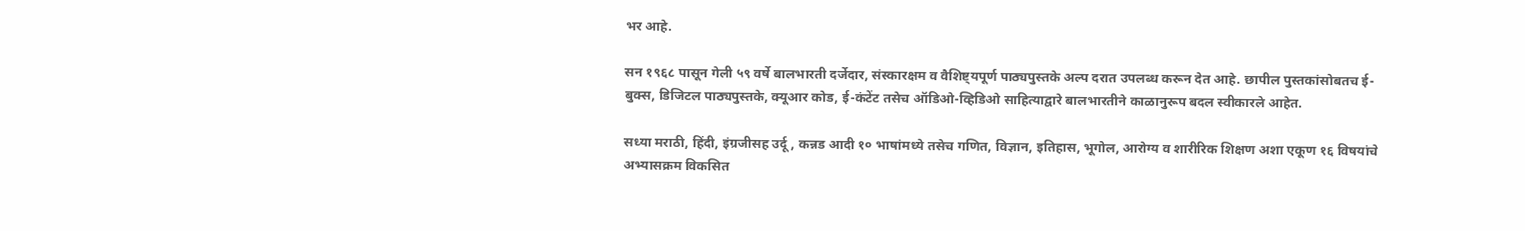भर आहे.

सन १९६८ पासून गेली ५९ वर्षे बालभारती दर्जेदार, संस्कारक्षम व वैशिष्ट्यपूर्ण पाठ्यपुस्तके अल्प दरात उपलब्ध करून देत आहे. छापील पुस्तकांसोबतच ई-बुक्स, डिजिटल पाठ्यपुस्तके, क्यूआर कोड, ई-कंटेंट तसेच ऑडिओ-व्हिडिओ साहित्याद्वारे बालभारतीने काळानुरूप बदल स्वीकारले आहेत.

सध्या मराठी, हिंदी, इंग्रजीसह उर्दू, कन्नड आदी १० भाषांमध्ये तसेच गणित, विज्ञान, इतिहास, भूगोल, आरोग्य व शारीरिक शिक्षण अशा एकूण १६ विषयांचे अभ्यासक्रम विकसित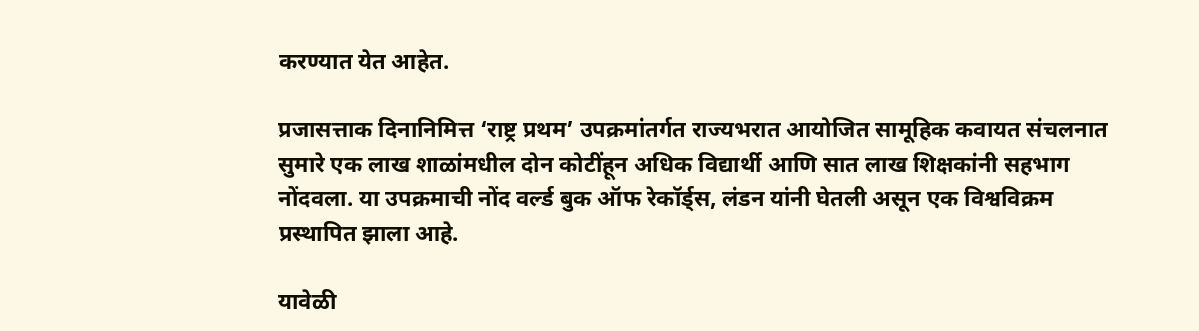करण्यात येत आहेत.

प्रजासत्ताक दिनानिमित्त ‘राष्ट्र प्रथम’ उपक्रमांतर्गत राज्यभरात आयोजित सामूहिक कवायत संचलनात सुमारे एक लाख शाळांमधील दोन कोटींहून अधिक विद्यार्थी आणि सात लाख शिक्षकांनी सहभाग नोंदवला. या उपक्रमाची नोंद वर्ल्ड बुक ऑफ रेकॉर्ड्स, लंडन यांनी घेतली असून एक विश्वविक्रम प्रस्थापित झाला आहे.

यावेळी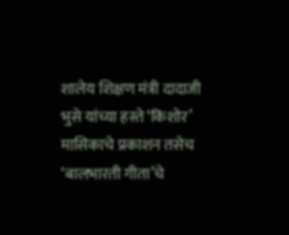शालेय शिक्षण मंत्री दादाजी भुसे यांच्या हस्ते ‘किशोर’ मासिकाचे प्रकाशन तसेच ‘बालभारती गीता’चे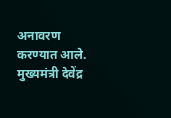अनावरण करण्यात आले. मुख्यमंत्री देवेंद्र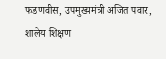फडणवीस, उपमुख्यमंत्री अजित पवार, शालेय शिक्षण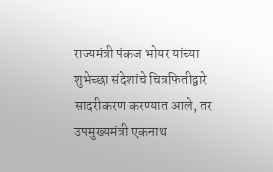राज्यमंत्री पंकज भोयर यांच्या शुभेच्छा संदेशांचे चित्रफितीद्वारे सादरीकरण करण्यात आले, तर उपमुख्यमंत्री एकनाथ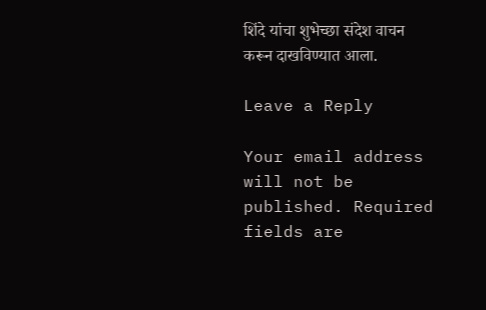शिंदे यांचा शुभेच्छा संदेश वाचन करून दाखविण्यात आला.

Leave a Reply

Your email address will not be published. Required fields are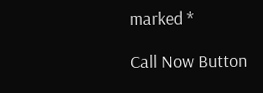marked *

Call Now Button